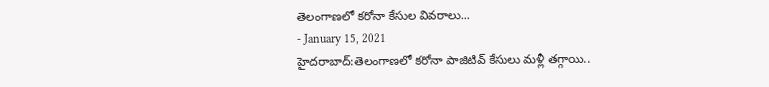తెలంగాణలో కరోనా కేసుల వివరాలు...
- January 15, 2021
హైదరాబాద్:తెలంగాణలో కరోనా పాజిటివ్ కేసులు మళ్లీ తగ్గాయి..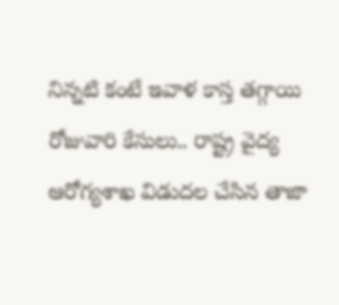నిన్నటి కంటే ఇవాళ కాస్త తగ్గాయి రోజువారి కేసులు.. రాష్ట్ర వైద్య ఆరోగ్యశాఖ విడుదల చేసిన తాజా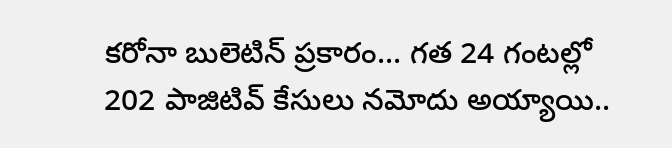కరోనా బులెటిన్ ప్రకారం... గత 24 గంటల్లో 202 పాజిటివ్ కేసులు నమోదు అయ్యాయి..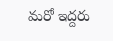మరో ఇద్దరు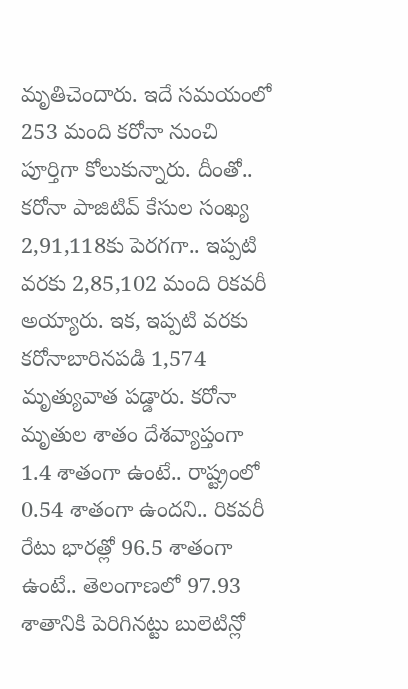మృతిచెందారు. ఇదే సమయంలో 253 మంది కరోనా నుంచి పూర్తిగా కోలుకున్నారు. దీంతో.. కరోనా పాజిటివ్ కేసుల సంఖ్య 2,91,118కు పెరగగా.. ఇప్పటి వరకు 2,85,102 మంది రికవరీ అయ్యారు. ఇక, ఇప్పటి వరకు కరోనాబారినపడి 1,574 మృత్యువాత పడ్డారు. కరోనా మృతుల శాతం దేశవ్యాప్తంగా 1.4 శాతంగా ఉంటే.. రాష్ట్రంలో 0.54 శాతంగా ఉందని.. రికవరీ రేటు భారత్లో 96.5 శాతంగా ఉంటే.. తెలంగాణలో 97.93 శాతానికి పెరిగినట్టు బులెటిన్లో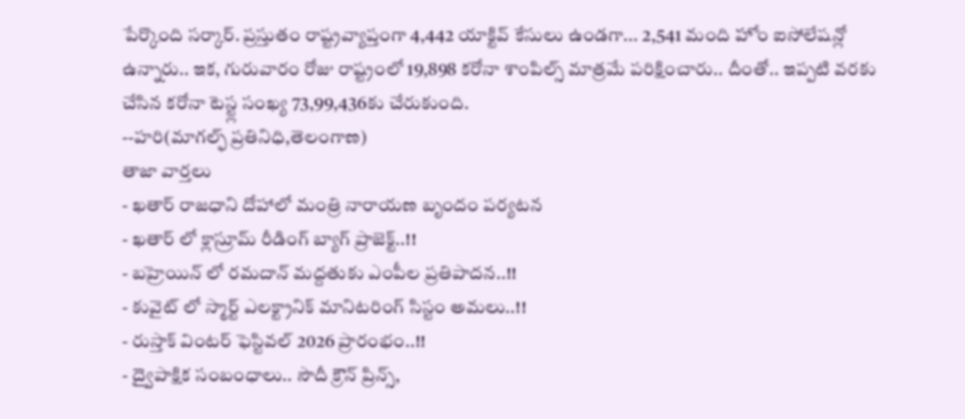పేర్కొంది సర్కార్. ప్రస్తుతం రాష్ట్రవ్యాప్తంగా 4,442 యాక్టివ్ కేసులు ఉండగా... 2,541 మంది హోం ఐసోలేషన్లో ఉన్నారు.. ఇక, గురువారం రోజు రాష్ట్రంలో 19,898 కరోనా శాంపిల్స్ మాత్రమే పరిక్షించారు.. దీంతో.. ఇప్పటి వరకు చేసిన కరోనా టెస్ట్ల సంఖ్య 73,99,436కు చేరుకుంది.
--హరి(మాగల్ఫ్ ప్రతినిధి,తెలంగాణ)
తాజా వార్తలు
- ఖతార్ రాజధాని దోహాలో మంత్రి నారాయణ బృందం పర్యటన
- ఖతార్ లో క్లాస్రూమ్ రీడింగ్ బ్యాగ్ ప్రాజెక్ట్..!!
- బహ్రెయిన్ లో రమదాన్ మద్దతుకు ఎంపీల ప్రతిపాదన..!!
- కువైట్ లో స్మార్ట్ ఎలక్ట్రానిక్ మానిటరింగ్ సిస్టం అమలు..!!
- రుస్తాక్ వింటర్ ఫెస్టివల్ 2026 ప్రారంభం..!!
- ద్వైపాక్షిక సంబంధాలు.. సౌదీ క్రౌన్ ప్రిన్స్,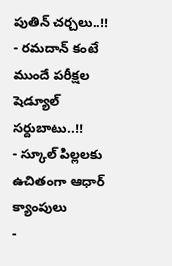పుతిన్ చర్చలు..!!
- రమదాన్ కంటే ముందే పరీక్షల షెడ్యూల్ సర్దుబాటు..!!
- స్కూల్ పిల్లలకు ఉచితంగా ఆధార్ క్యాంపులు
-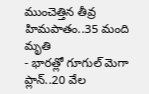ముంచెత్తిన తీవ్ర హిమపాతం..35 మంది మృతి
- భారత్లో గూగుల్ మెగా ప్లాన్..20 వేల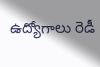ఉద్యోగాలు రెడీ